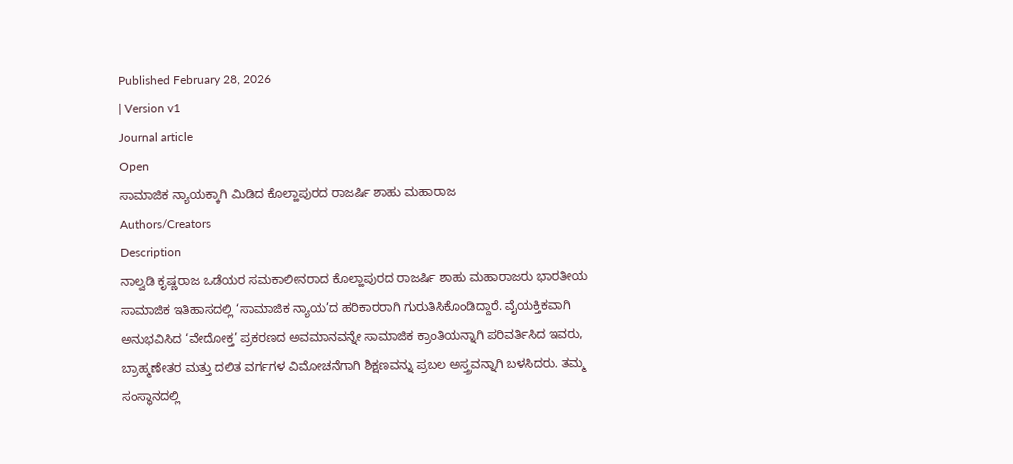Published February 28, 2026
| Version v1
Journal article
Open
ಸಾಮಾಜಿಕ ನ್ಯಾಯಕ್ಕಾಗಿ ಮಿಡಿದ ಕೊಲ್ಹಾಪುರದ ರಾಜರ್ಷಿ ಶಾಹು ಮಹಾರಾಜ
Authors/Creators
Description
ನಾಲ್ವಡಿ ಕೃಷ್ಣರಾಜ ಒಡೆಯರ ಸಮಕಾಲೀನರಾದ ಕೊಲ್ಹಾಪುರದ ರಾಜರ್ಷಿ ಶಾಹು ಮಹಾರಾಜರು ಭಾರತೀಯ ಸಾಮಾಜಿಕ ಇತಿಹಾಸದಲ್ಲಿ ‘ಸಾಮಾಜಿಕ ನ್ಯಾಯ’ದ ಹರಿಕಾರರಾಗಿ ಗುರುತಿಸಿಕೊಂಡಿದ್ದಾರೆ. ವೈಯಕ್ತಿಕವಾಗಿ ಅನುಭವಿಸಿದ ‘ವೇದೋಕ್ತ’ ಪ್ರಕರಣದ ಅವಮಾನವನ್ನೇ ಸಾಮಾಜಿಕ ಕ್ರಾಂತಿಯನ್ನಾಗಿ ಪರಿವರ್ತಿಸಿದ ಇವರು, ಬ್ರಾಹ್ಮಣೇತರ ಮತ್ತು ದಲಿತ ವರ್ಗಗಳ ವಿಮೋಚನೆಗಾಗಿ ಶಿಕ್ಷಣವನ್ನು ಪ್ರಬಲ ಅಸ್ತ್ರವನ್ನಾಗಿ ಬಳಸಿದರು. ತಮ್ಮ ಸಂಸ್ಥಾನದಲ್ಲಿ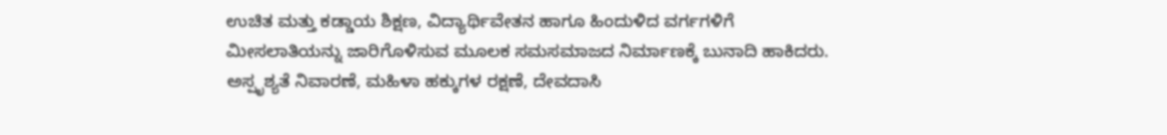ಉಚಿತ ಮತ್ತು ಕಡ್ಡಾಯ ಶಿಕ್ಷಣ, ವಿದ್ಯಾರ್ಥಿವೇತನ ಹಾಗೂ ಹಿಂದುಳಿದ ವರ್ಗಗಳಿಗೆ ಮೀಸಲಾತಿಯನ್ನು ಜಾರಿಗೊಳಿಸುವ ಮೂಲಕ ಸಮಸಮಾಜದ ನಿರ್ಮಾಣಕ್ಕೆ ಬುನಾದಿ ಹಾಕಿದರು. ಅಸ್ಪೃಶ್ಯತೆ ನಿವಾರಣೆ, ಮಹಿಳಾ ಹಕ್ಕುಗಳ ರಕ್ಷಣೆ, ದೇವದಾಸಿ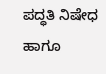ಪದ್ಧತಿ ನಿಷೇಧ ಹಾಗೂ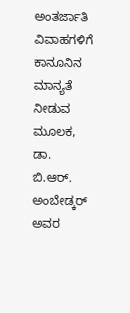ಅಂತರ್ಜಾತಿ ವಿವಾಹಗಳಿಗೆ ಕಾನೂನಿನ ಮಾನ್ಯತೆ ನೀಡುವ ಮೂಲಕ, ಡಾ. ಬಿ.ಆರ್. ಅಂಬೇಡ್ಕರ್ ಅವರ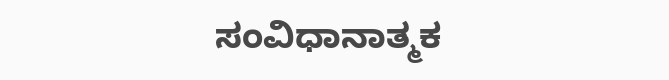ಸಂವಿಧಾನಾತ್ಮಕ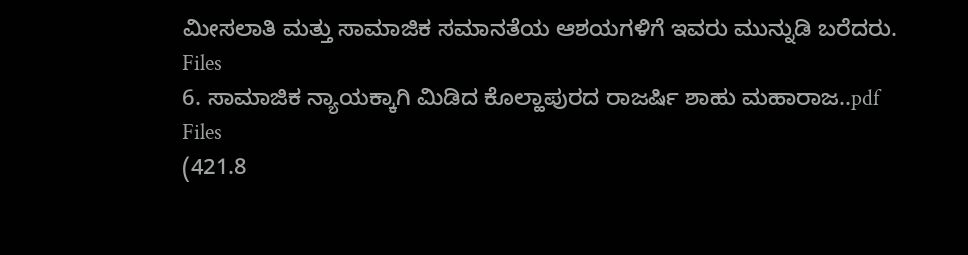ಮೀಸಲಾತಿ ಮತ್ತು ಸಾಮಾಜಿಕ ಸಮಾನತೆಯ ಆಶಯಗಳಿಗೆ ಇವರು ಮುನ್ನುಡಿ ಬರೆದರು.
Files
6. ಸಾಮಾಜಿಕ ನ್ಯಾಯಕ್ಕಾಗಿ ಮಿಡಿದ ಕೊಲ್ಹಾಪುರದ ರಾಜರ್ಷಿ ಶಾಹು ಮಹಾರಾಜ..pdf
Files
(421.8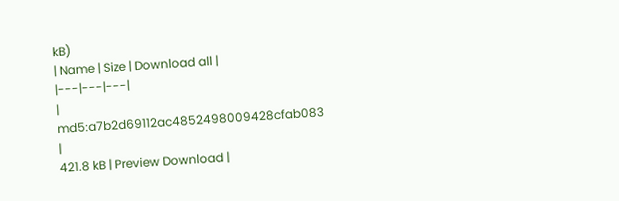kB)
| Name | Size | Download all |
|---|---|---|
|
md5:a7b2d69112ac4852498009428cfab083
|
421.8 kB | Preview Download |